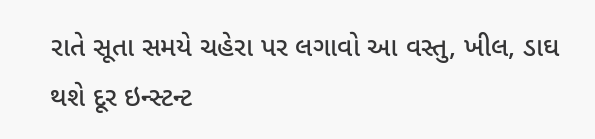રાતે સૂતા સમયે ચહેરા પર લગાવો આ વસ્તુ, ખીલ, ડાઘ થશે દૂર ઇન્સ્ટન્ટ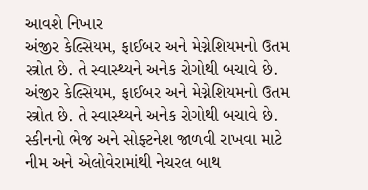આવશે નિખાર
અંજીર કેલ્સિયમ, ફાઈબર અને મેગ્નેશિયમનો ઉતમ સ્ત્રોત છે. તે સ્વાસ્થ્યને અનેક રોગોથી બચાવે છે.
અંજીર કેલ્સિયમ, ફાઈબર અને મેગ્નેશિયમનો ઉતમ સ્ત્રોત છે. તે સ્વાસ્થ્યને અનેક રોગોથી બચાવે છે.
સ્કીનનો ભેજ અને સોફ્ટનેશ જાળવી રાખવા માટે નીમ અને એલોવેરામાંથી નેચરલ બાથ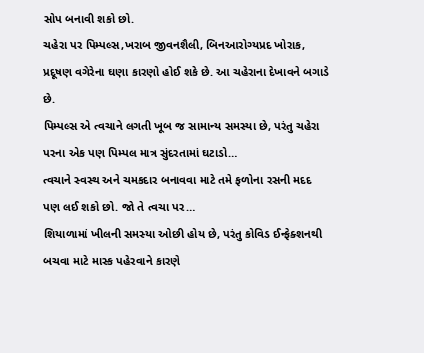સોપ બનાવી શકો છો.
ચહેરા પર પિમ્પલ્સ,ખરાબ જીવનશૈલી, બિનઆરોગ્યપ્રદ ખોરાક, પ્રદૂષણ વગેરેના ઘણા કારણો હોઈ શકે છે. આ ચહેરાના દેખાવને બગાડે છે.
પિમ્પલ્સ એ ત્વચાને લગતી ખૂબ જ સામાન્ય સમસ્યા છે, પરંતુ ચહેરા પરના એક પણ પિમ્પલ માત્ર સુંદરતામાં ઘટાડો…
ત્વચાને સ્વસ્થ અને ચમકદાર બનાવવા માટે તમે ફળોના રસની મદદ પણ લઈ શકો છો. જો તે ત્વચા પર…
શિયાળામાં ખીલની સમસ્યા ઓછી હોય છે, પરંતુ કોવિડ ઈન્ફેક્શનથી બચવા માટે માસ્ક પહેરવાને કારણે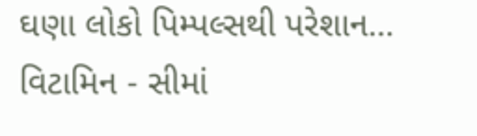ઘણા લોકો પિમ્પલ્સથી પરેશાન…
વિટામિન - સીમાં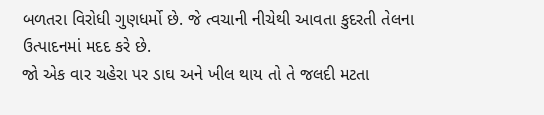બળતરા વિરોધી ગુણધર્મો છે. જે ત્વચાની નીચેથી આવતા કુદરતી તેલના ઉત્પાદનમાં મદદ કરે છે.
જો એક વાર ચહેરા પર ડાઘ અને ખીલ થાય તો તે જલદી મટતા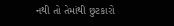નથી તો તેમાંથી છુટકારો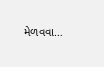મેળવવા…